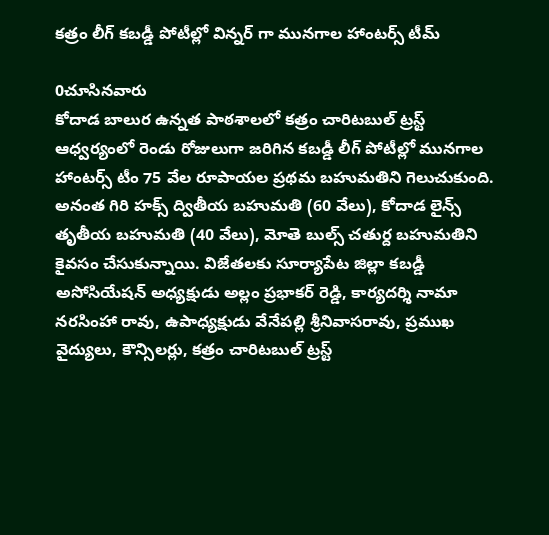కత్రం లీగ్ కబడ్డీ పోటీల్లో విన్నర్ గా మునగాల హాంటర్స్ టీమ్

0చూసినవారు
కోదాడ బాలుర ఉన్నత పాఠశాలలో కత్రం చారిటబుల్ ట్రస్ట్ ఆధ్వర్యంలో రెండు రోజులుగా జరిగిన కబడ్డీ లీగ్ పోటీల్లో మునగాల హాంటర్స్ టీం 75 వేల రూపాయల ప్రథమ బహుమతిని గెలుచుకుంది. అనంత గిరి హక్స్ ద్వితీయ బహుమతి (60 వేలు), కోదాడ లైన్స్ తృతీయ బహుమతి (40 వేలు), మోతె బుల్స్ చతుర్ద బహుమతిని కైవసం చేసుకున్నాయి. విజేతలకు సూర్యాపేట జిల్లా కబడ్డీ అసోసియేషన్ అధ్యక్షుడు అల్లం ప్రభాకర్ రెడ్డి, కార్యదర్శి నామా నరసింహా రావు, ఉపాధ్యక్షుడు వేనేపల్లి శ్రీనివాసరావు, ప్రముఖ వైద్యులు, కౌన్సిలర్లు, కత్రం చారిటబుల్ ట్రస్ట్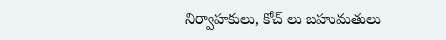నిర్వాహకులు, కోచ్ లు బహుమతులు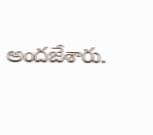అందజేశారు.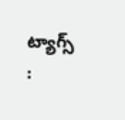ట్యాగ్స్ :